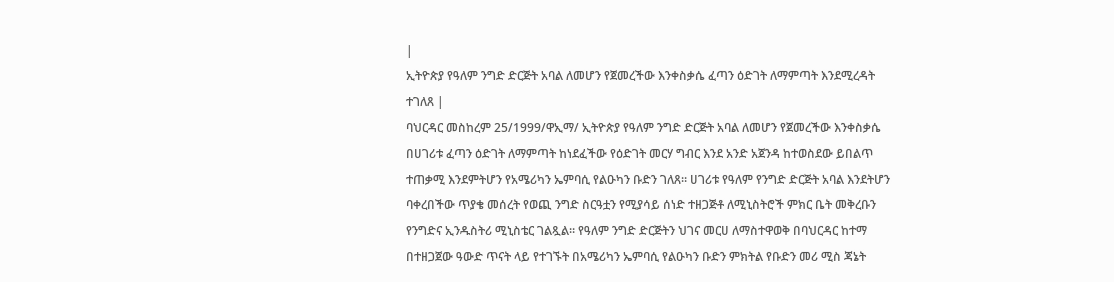|
ኢትዮጵያ የዓለም ንግድ ድርጅት አባል ለመሆን የጀመረችው እንቀስቃሴ ፈጣን ዕድገት ለማምጣት እንደሚረዳት ተገለጸ |
ባህርዳር መስከረም 25/1999/ዋኢማ/ ኢትዮጵያ የዓለም ንግድ ድርጅት አባል ለመሆን የጀመረችው እንቀስቃሴ በሀገሪቱ ፈጣን ዕድገት ለማምጣት ከነደፈችው የዕድገት መርሃ ግብር እንደ አንድ አጀንዳ ከተወስደው ይበልጥ ተጠቃሚ እንደምትሆን የአሜሪካን ኤምባሲ የልዑካን ቡድን ገለጸ። ሀገሪቱ የዓለም የንግድ ድርጅት አባል እንደትሆን ባቀረበችው ጥያቄ መሰረት የወጪ ንግድ ስርዓቷን የሚያሳይ ሰነድ ተዘጋጅቶ ለሚኒስትሮች ምክር ቤት መቅረቡን የንግድና ኢንዱስትሪ ሚኒስቴር ገልጿል። የዓለም ንግድ ድርጅትን ህገና መርሀ ለማስተዋወቅ በባህርዳር ከተማ በተዘጋጀው ዓውድ ጥናት ላይ የተገኙት በአሜሪካን ኤምባሲ የልዑካን ቡድን ምክትል የቡድን መሪ ሚስ ጃኔት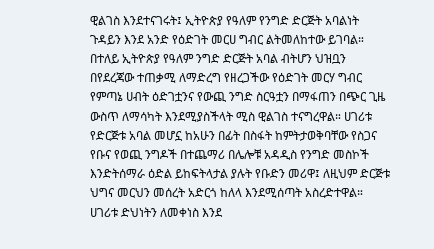ዊልገስ እንደተናገሩት፤ ኢትዮጵያ የዓለም የንግድ ድርጅት አባልነት ጉዳይን እንደ አንድ የዕድገት መርሀ ግብር ልትመለከተው ይገባል። በተለይ ኢትዮጵያ የዓለም ንግድ ድርጅት አባል ብትሆን ህዝቧን በየደረጃው ተጠቃሚ ለማድረግ የዘረጋችው የዕድገት መርሃ ግብር የምጣኔ ሀብት ዕድገቷንና የውጪ ንግድ ስርዓቷን በማፋጠን በጭር ጊዜ ውስጥ ለማሳካት እንደሚያስችላት ሚስ ዊልገስ ተናግረዋል። ሀገሪቱ የድርጅቱ አባል መሆኗ ከአሁን በፊት በስፋት ከምትታወቅባቸው የስጋና የቡና የወጪ ንግዶች በተጨማሪ በሌሎቹ አዳዲስ የንግድ መስኮች እንድትሰማራ ዕድል ይከፍትላታል ያሉት የቡድን መሪዋ፤ ለዚህም ድርጅቱ ህግና መርህን መሰረት አድርጎ ከለላ እንደሚሰጣት አስረድተዋል። ሀገሪቱ ድህነትን ለመቀነስ እንደ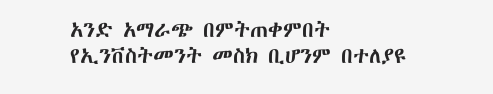አንድ አማራጭ በምትጠቀምበት የኢንቨስትመንት መስክ ቢሆንም በተለያዩ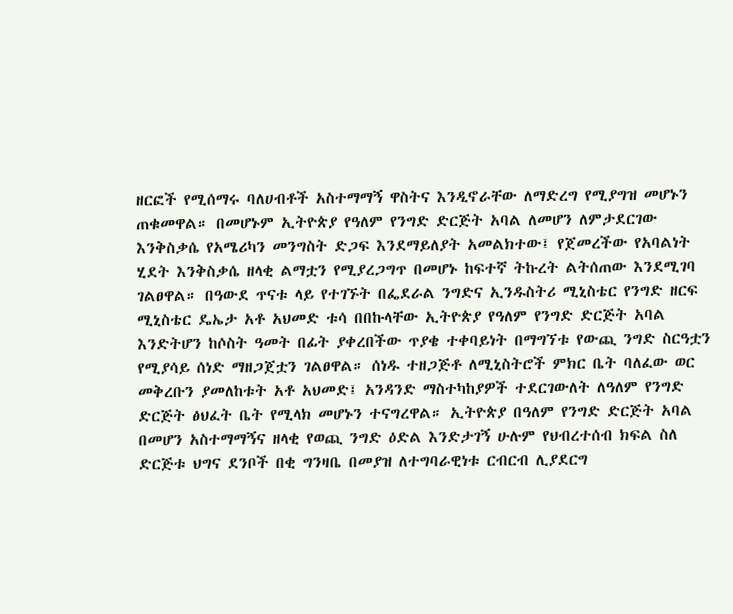ዘርፎች የሚሰማሩ ባለሀብቶች አስተማማኝ ዋስትና እንዲኖራቸው ለማድረግ የሚያግዝ መሆኑን ጠቁመዋል። በመሆኑም ኢትዮጵያ የዓለም የንግድ ድርጅት አባል ለመሆን ለምታደርገው እንቅስቃሴ የአሜሪካን መንግስት ድጋፍ እንደማይለያት አመልክተው፤ የጀመረችው የአባልነት ሂደት እንቅስቃሴ ዘላቂ ልማቷን የሚያረጋግጥ በመሆኑ ከፍተኛ ትኩረት ልትሰጠው እንደሚገባ ገልፀዋል። በዓውደ ጥናቱ ላይ የተገኙት በፌደራል ንግድና ኢንዱስትሪ ሚኒስቴር የንግድ ዘርፍ ሚኒስቴር ዴኤታ አቶ አህመድ ቱሳ በበኩላቸው ኢትዮጵያ የዓለም የንግድ ድርጅት አባል እንድትሆን ከሶስት ዓመት በፊት ያቀረበችው ጥያቄ ተቀባይነት በማግኘቱ የውጪ ንግድ ስርዓቷን የሚያሳይ ሰነድ ማዘጋጀቷን ገልፀዋል። ሰነዱ ተዘጋጅቶ ለሚኒስትሮች ምክር ቤት ባለፈው ወር መቅረቡን ያመለከቱት አቶ አህመድ፤ አንዳንድ ማስተካከያዎች ተደርገውለት ለዓለም የንግድ ድርጅት ፅህፈት ቤት የሚላክ መሆኑን ተናግረዋል። ኢትዮጵያ በዓለም የንግድ ድርጅት አባል በመሆን አስተማማኝና ዘላቂ የወጪ ንግድ ዕድል እንድታገኝ ሁሉም የህብረተሰብ ክፍል ስለ ድርጅቱ ህግና ደንቦች በቂ ግንዛቤ በመያዝ ለተግባራዊነቱ ርብርብ ሊያደርግ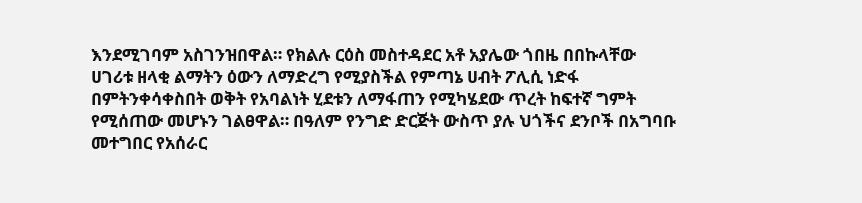እንደሚገባም አስገንዝበዋል። የክልሉ ርዕስ መስተዳደር አቶ አያሌው ጎበዜ በበኩላቸው ሀገሪቱ ዘላቂ ልማትን ዕውን ለማድረግ የሚያስችል የምጣኔ ሀብት ፖሊሲ ነድፋ በምትንቀሳቀስበት ወቅት የአባልነት ሂደቱን ለማፋጠን የሚካሄደው ጥረት ከፍተኛ ግምት የሚሰጠው መሆኑን ገልፀዋል። በዓለም የንግድ ድርጅት ውስጥ ያሉ ህጎችና ደንቦች በአግባቡ መተግበር የአሰራር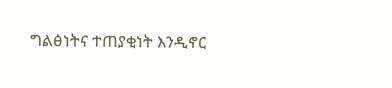ግልፅነትና ተጠያቂነት እንዲኖር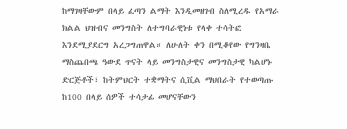ከማገዛቸውም በላይ ፈጣን ልማት እንዲመዘገብ ስለሚረዱ የአማራ ክልል ህዝብና መንግስት ለተግባራዊነቱ የላቀ ተሳትፎ እንደሚያደርግ አረጋግጠዋል። ለሁለት ቀን በሚቆየው የግንዛቤ ማስጨበጫ ዓውደ ጥናት ላይ መንግስታዊና መንግስታዊ ካልሆኑ ድርጅቶች፣ ከትምህርት ተቋማትና ሲቪል ማህበራት የተወጣጡ ከ100 በላይ ሰዎች ተሳታፊ መሆናቸውን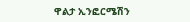ዋልታ ኢንፎርሜሽን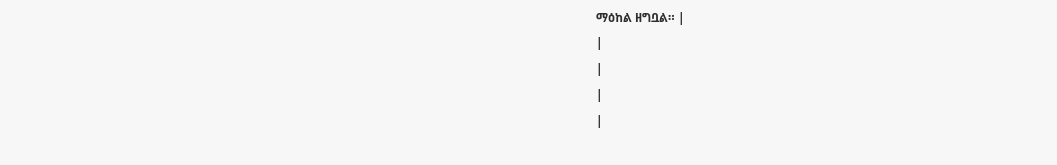ማዕከል ዘግቧል። |
|
|
|
|